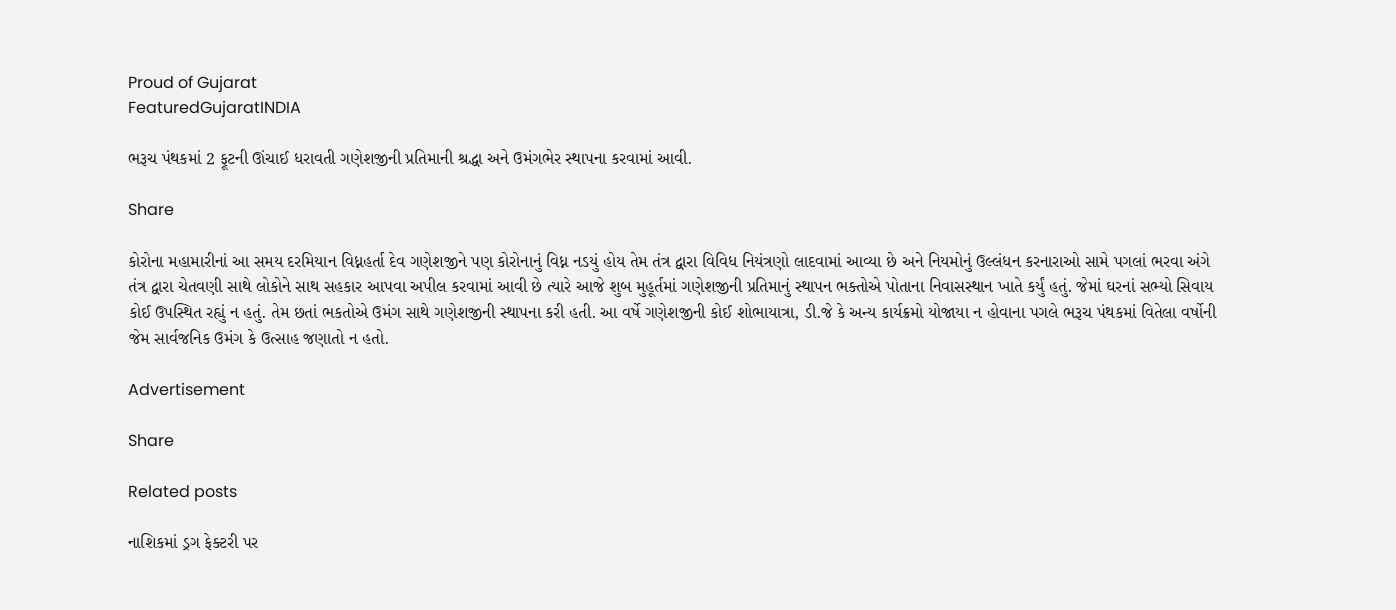Proud of Gujarat
FeaturedGujaratINDIA

ભરૂચ પંથકમાં 2 ફૂટની ઊંચાઈ ધરાવતી ગણેશજીની પ્રતિમાની શ્રદ્ધા અને ઉમંગભેર સ્થાપના કરવામાં આવી.

Share

કોરોના મહામારીનાં આ સમય દરમિયાન વિધ્નહર્તા દેવ ગણેશજીને પણ કોરોનાનું વિધ્ન નડયું હોય તેમ તંત્ર દ્વારા વિવિધ નિયંત્રણો લાદવામાં આવ્યા છે અને નિયમોનું ઉલ્લંધન કરનારાઓ સામે પગલાં ભરવા અંગે તંત્ર દ્વારા ચેતવણી સાથે લોકોને સાથ સહકાર આપવા અપીલ કરવામાં આવી છે ત્યારે આજે શુબ મુહૂર્તમાં ગણેશજીની પ્રતિમાનું સ્થાપન ભક્તોએ પોતાના નિવાસસ્થાન ખાતે કર્યું હતું. જેમાં ઘરનાં સભ્યો સિવાય કોઈ ઉપસ્થિત રહ્યું ન હતું. તેમ છતાં ભકતોએ ઉમંગ સાથે ગણેશજીની સ્થાપના કરી હતી. આ વર્ષે ગણેશજીની કોઈ શોભાયાત્રા, ડી.જે કે અન્ય કાર્યક્રમો યોજાયા ન હોવાના પગલે ભરૂચ પંથકમાં વિતેલા વર્ષોની જેમ સાર્વજનિક ઉમંગ કે ઉત્સાહ જણાતો ન હતો.

Advertisement

Share

Related posts

નાશિકમાં ડ્રગ ફેક્ટરી પર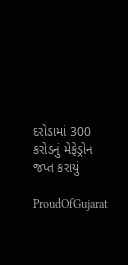દરોડામાં 300 કરોડનું મેફેડ્રોન જપ્ત કરાયું

ProudOfGujarat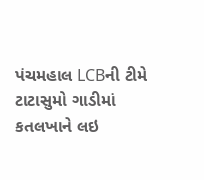પંચમહાલ LCBની ટીમે ટાટાસુમો ગાડીમાં કતલખાને લઇ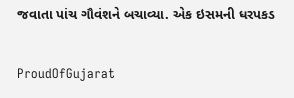જવાતા પાંચ ગૌવંશને બચાવ્યા. એક ઇસમની ધરપકડ

ProudOfGujarat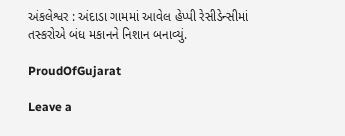અંકલેશ્વર : અંદાડા ગામમાં આવેલ હેપ્પી રેસીડેન્સીમાં તસ્કરોએ બંધ મકાનને નિશાન બનાવ્યું.

ProudOfGujarat

Leave a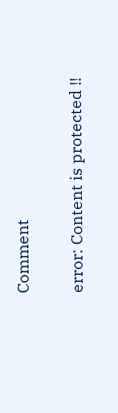Comment

error: Content is protected !!